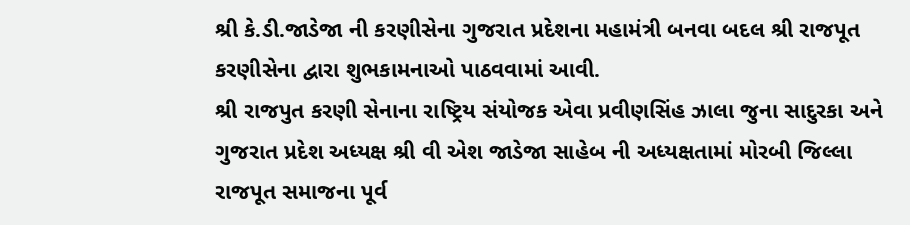શ્રી કે.ડી.જાડેજા ની કરણીસેના ગુજરાત પ્રદેશના મહામંત્રી બનવા બદલ શ્રી રાજપૂત કરણીસેના દ્વારા શુભકામનાઓ પાઠવવામાં આવી.
શ્રી રાજપુત કરણી સેનાના રાષ્ટ્રિય સંયોજક એવા પ્રવીણસિંહ ઝાલા જુના સાદુરકા અને ગુજરાત પ્રદેશ અધ્યક્ષ શ્રી વી એશ જાડેજા સાહેબ ની અધ્યક્ષતામાં મોરબી જિલ્લા રાજપૂત સમાજના પૂર્વ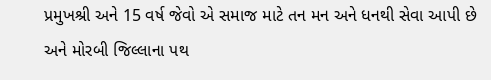પ્રમુખશ્રી અને 15 વર્ષ જેવો એ સમાજ માટે તન મન અને ધનથી સેવા આપી છે અને મોરબી જિલ્લાના પથ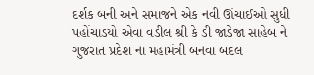દર્શક બની અને સમાજને એક નવી ઊંચાઈઓ સુધી પહોંચાડયો એવા વડીલ શ્રી કે ડી જાડેજા સાહેબ ને ગુજરાત પ્રદેશ ના મહામંત્રી બનવા બદલ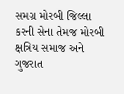સમગ્ર મોરબી જિલ્લા કરની સેના તેમજ મોરબી ક્ષત્રિય સમાજ અને ગુજરાત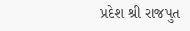પ્રદેશ શ્રી રાજપુત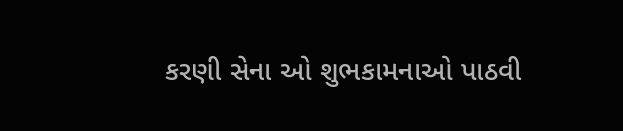કરણી સેના ઓ શુભકામનાઓ પાઠવી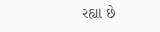રહ્યા છે